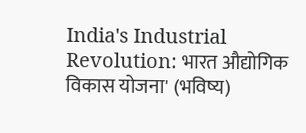India's Industrial Revolution: भारत औद्योगिक विकास योजना' (भविष्य)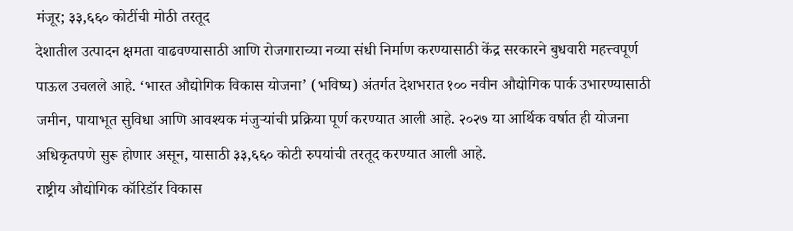मंजूर; ३३,६६० कोटींची मोठी तरतूद
देशातील उत्पादन क्षमता वाढवण्यासाठी आणि रोजगाराच्या नव्या संधी निर्माण करण्यासाठी केंद्र सरकारने बुधवारी महत्त्वपूर्ण पाऊल उचलले आहे. ‘भारत औद्योगिक विकास योजना’ (भविष्य) अंतर्गत देशभरात १०० नवीन औद्योगिक पार्क उभारण्यासाठी जमीन, पायाभूत सुविधा आणि आवश्यक मंजुऱ्यांची प्रक्रिया पूर्ण करण्यात आली आहे. २०२७ या आर्थिक वर्षात ही योजना अधिकृतपणे सुरू होणार असून, यासाठी ३३,६६० कोटी रुपयांची तरतूद करण्यात आली आहे.
राष्ट्रीय औद्योगिक कॉरिडॉर विकास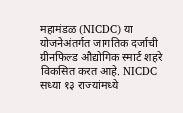महामंडळ (NICDC) या योजनेअंतर्गत जागतिक दर्जाची ग्रीनफिल्ड औद्योगिक स्मार्ट शहरे विकसित करत आहे. NICDC सध्या १३ राज्यांमध्ये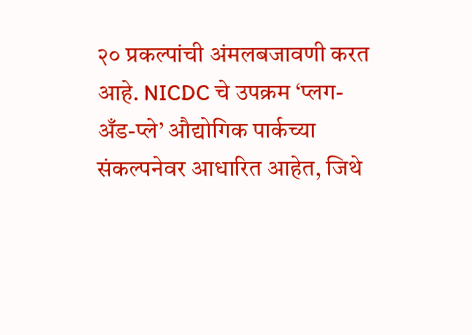२० प्रकल्पांची अंमलबजावणी करत आहे. NICDC चे उपक्रम ‘प्लग-अँड-प्ले’ औद्योगिक पार्कच्या संकल्पनेवर आधारित आहेत, जिथे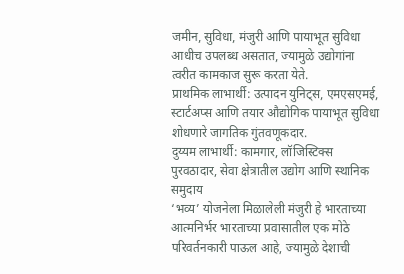जमीन, सुविधा, मंजुरी आणि पायाभूत सुविधा आधीच उपलब्ध असतात, ज्यामुळे उद्योगांना त्वरीत कामकाज सुरू करता येते.
प्राथमिक लाभार्थी: उत्पादन युनिट्स, एमएसएमई, स्टार्टअप्स आणि तयार औद्योगिक पायाभूत सुविधा शोधणारे जागतिक गुंतवणूकदार.
दुय्यम लाभार्थी: कामगार, लॉजिस्टिक्स पुरवठादार, सेवा क्षेत्रातील उद्योग आणि स्थानिक समुदाय
‘भव्य’ योजनेला मिळालेली मंजुरी हे भारताच्या आत्मनिर्भर भारताच्या प्रवासातील एक मोठे परिवर्तनकारी पाऊल आहे, ज्यामुळे देशाची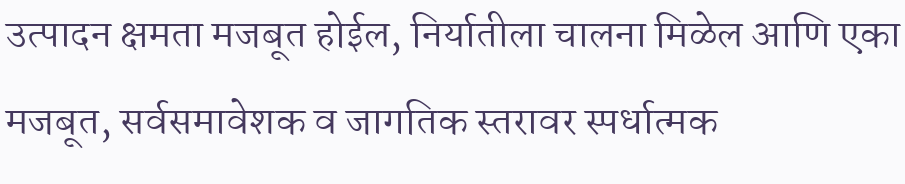उत्पादन क्षमता मजबूत होईल, निर्यातीला चालना मिळेल आणि एका मजबूत, सर्वसमावेशक व जागतिक स्तरावर स्पर्धात्मक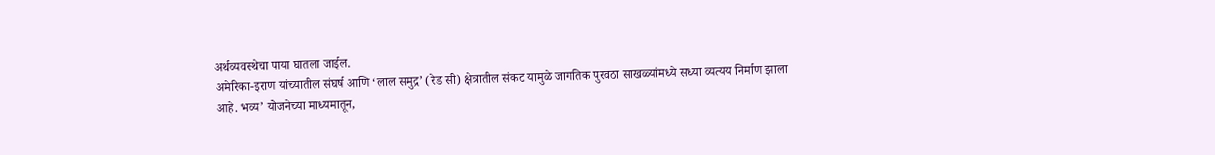अर्थव्यवस्थेचा पाया घातला जाईल.
अमेरिका-इराण यांच्यातील संघर्ष आणि ‘लाल समुद्र’ (रेड सी) क्षेत्रातील संकट यामुळे जागतिक पुरवठा साखळ्यांमध्ये सध्या व्यत्यय निर्माण झाला आहे. भव्य’ योजनेच्या माध्यमातून,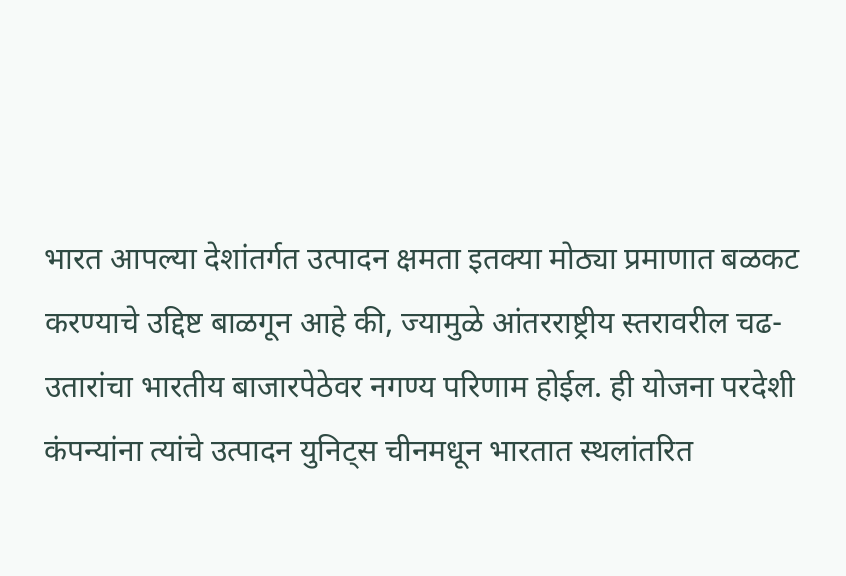भारत आपल्या देशांतर्गत उत्पादन क्षमता इतक्या मोठ्या प्रमाणात बळकट करण्याचे उद्दिष्ट बाळगून आहे की, ज्यामुळे आंतरराष्ट्रीय स्तरावरील चढ-उतारांचा भारतीय बाजारपेठेवर नगण्य परिणाम होईल. ही योजना परदेशी कंपन्यांना त्यांचे उत्पादन युनिट्स चीनमधून भारतात स्थलांतरित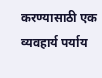करण्यासाठी एक व्यवहार्य पर्याय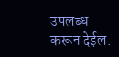उपलब्ध करून देईल.